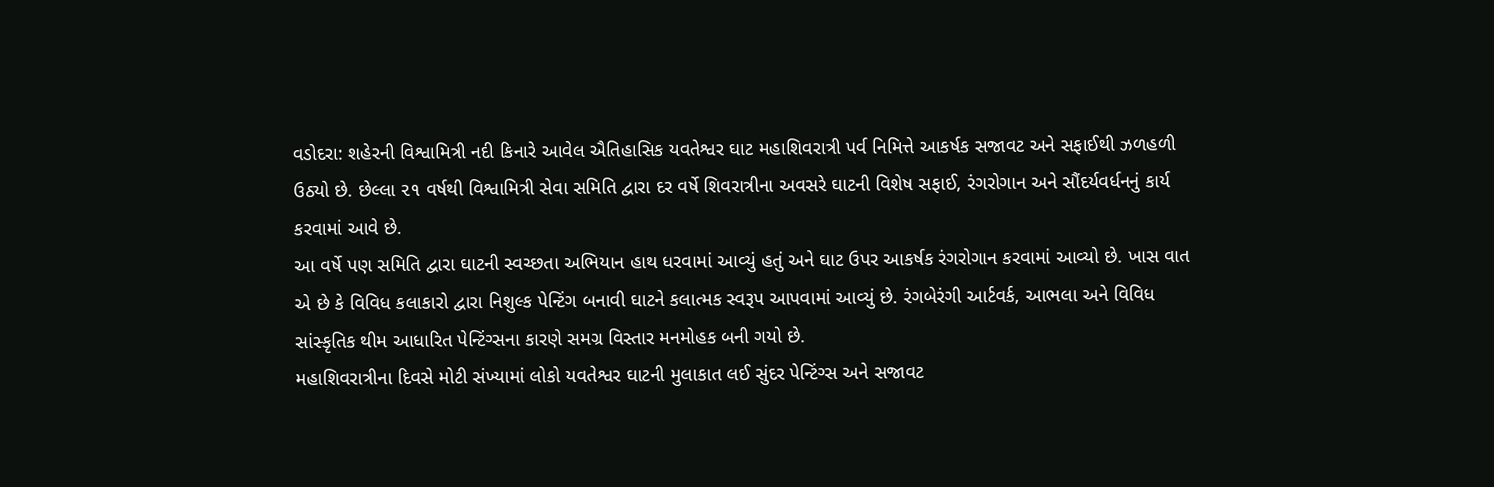વડોદરા: શહેરની વિશ્વામિત્રી નદી કિનારે આવેલ ઐતિહાસિક યવતેશ્વર ઘાટ મહાશિવરાત્રી પર્વ નિમિત્તે આકર્ષક સજાવટ અને સફાઈથી ઝળહળી ઉઠ્યો છે. છેલ્લા ૨૧ વર્ષથી વિશ્વામિત્રી સેવા સમિતિ દ્વારા દર વર્ષે શિવરાત્રીના અવસરે ઘાટની વિશેષ સફાઈ, રંગરોગાન અને સૌંદર્યવર્ધનનું કાર્ય કરવામાં આવે છે.
આ વર્ષે પણ સમિતિ દ્વારા ઘાટની સ્વચ્છતા અભિયાન હાથ ધરવામાં આવ્યું હતું અને ઘાટ ઉપર આકર્ષક રંગરોગાન કરવામાં આવ્યો છે. ખાસ વાત એ છે કે વિવિધ કલાકારો દ્વારા નિશુલ્ક પેન્ટિંગ બનાવી ઘાટને કલાત્મક સ્વરૂપ આપવામાં આવ્યું છે. રંગબેરંગી આર્ટવર્ક, આભલા અને વિવિધ સાંસ્કૃતિક થીમ આધારિત પેન્ટિંગ્સના કારણે સમગ્ર વિસ્તાર મનમોહક બની ગયો છે.
મહાશિવરાત્રીના દિવસે મોટી સંખ્યામાં લોકો યવતેશ્વર ઘાટની મુલાકાત લઈ સુંદર પેન્ટિંગ્સ અને સજાવટ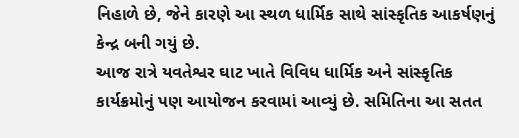નિહાળે છે, જેને કારણે આ સ્થળ ધાર્મિક સાથે સાંસ્કૃતિક આકર્ષણનું કેન્દ્ર બની ગયું છે.
આજ રાત્રે યવતેશ્વર ઘાટ ખાતે વિવિધ ધાર્મિક અને સાંસ્કૃતિક કાર્યક્રમોનું પણ આયોજન કરવામાં આવ્યું છે. સમિતિના આ સતત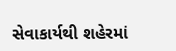સેવાકાર્યથી શહેરમાં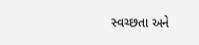સ્વચ્છતા અને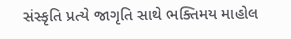સંસ્કૃતિ પ્રત્યે જાગૃતિ સાથે ભક્તિમય માહોલ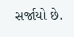સર્જાયો છે.